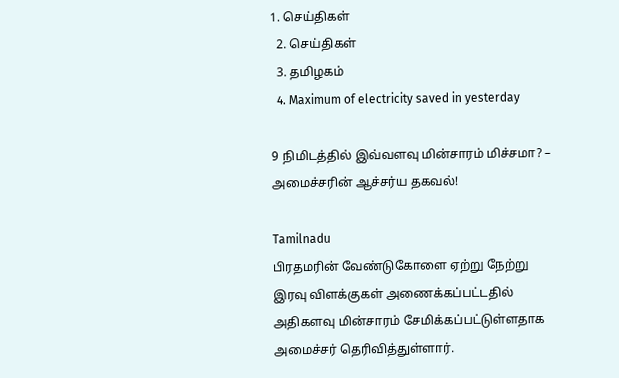1. செய்திகள்
  2. செய்திகள்
  3. த‌மிழக‌ம்
  4. Maximum of electricity saved in yesterday

9 நிமிடத்தில் இவ்வளவு மின்சாரம் மிச்சமா? – அமைச்சரின் ஆச்சர்ய தகவல்!

Tamilnadu
பிரதமரின் வேண்டுகோளை ஏற்று நேற்று இரவு விளக்குகள் அணைக்கப்பட்டதில் அதிகளவு மின்சாரம் சேமிக்கப்பட்டுள்ளதாக அமைச்சர் தெரிவித்துள்ளார்.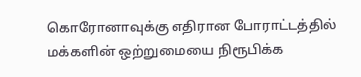கொரோனாவுக்கு எதிரான போராட்டத்தில் மக்களின் ஒற்றுமையை நிரூபிக்க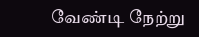வேண்டி நேற்று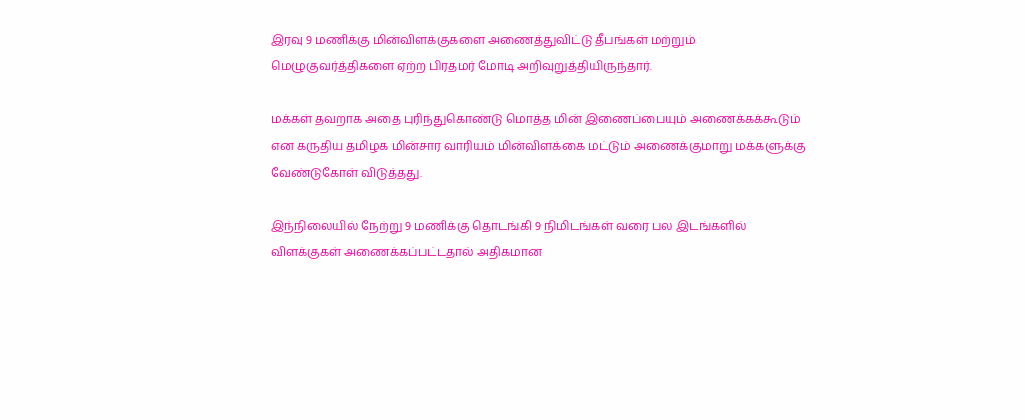இரவு 9 மணிக்கு மின்விளக்குகளை அணைத்துவிட்டு தீபங்கள் மற்றும் மெழுகுவர்த்திகளை ஏற்ற பிரதமர் மோடி அறிவுறுத்தியிருந்தார்.

மக்கள் தவறாக அதை புரிந்துகொண்டு மொத்த மின் இணைப்பையும் அணைக்கக்கூடும் என கருதிய தமிழக மின்சார வாரியம் மின்விளக்கை மட்டும் அணைக்குமாறு மக்களுக்கு வேண்டுகோள் விடுத்தது.

இந்நிலையில் நேற்று 9 மணிக்கு தொடங்கி 9 நிமிடங்கள் வரை பல இடங்களில் விளக்குகள் அணைக்கப்பட்டதால் அதிகமான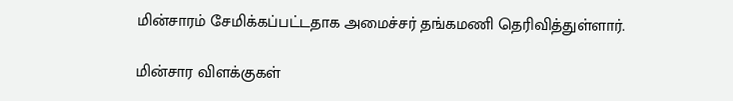மின்சாரம் சேமிக்கப்பட்டதாக அமைச்சர் தங்கமணி தெரிவித்துள்ளார்.

மின்சார விளக்குகள்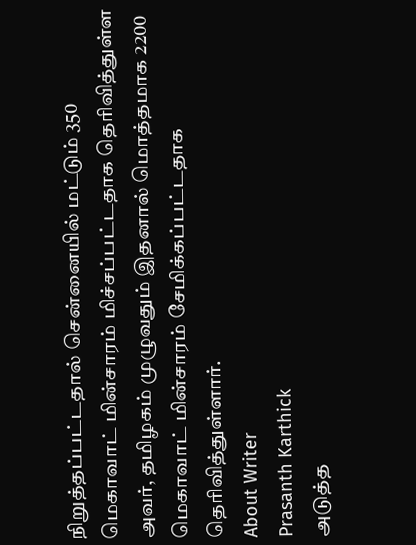நிறுத்தப்பட்டதால் சென்னையில் மட்டும் 350 மெகாவாட் மின்சாரம் மிச்சப்பட்டதாக தெரிவித்துள்ள அவர், தமிழகம் முழுவதும் இதனால் மொத்தமாக 2200 மெகாவாட் மின்சாரம் சேமிக்கப்பட்டதாக தெரிவித்துள்ளார்.
About Writer
Prasanth Karthick
அடுத்த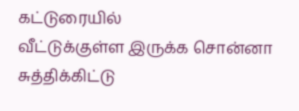கட்டுரையில்
வீட்டுக்குள்ள இருக்க சொன்னா சுத்திக்கிட்டு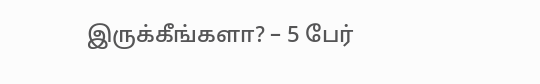இருக்கீங்களா? – 5 பேர்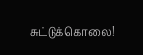சுட்டுக்கொலை!